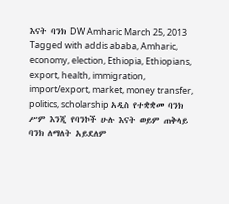እናት ባንክ DW Amharic March 25, 2013 Tagged with addis ababa, Amharic, economy, election, Ethiopia, Ethiopians, export, health, immigration, import/export, market, money transfer, politics, scholarship አዲስ የተቋቋመ ባንክ ሥም እንጂ የባንኮች ሁሉ እናት ወይም ጠቅላይ ባንክ ለማለት አይደለም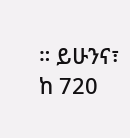። ይሁንና፣ ከ 720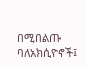በሚበልጡ ባለአክሲዮኖች፤